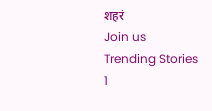शहरं
Join us
Trending Stories
1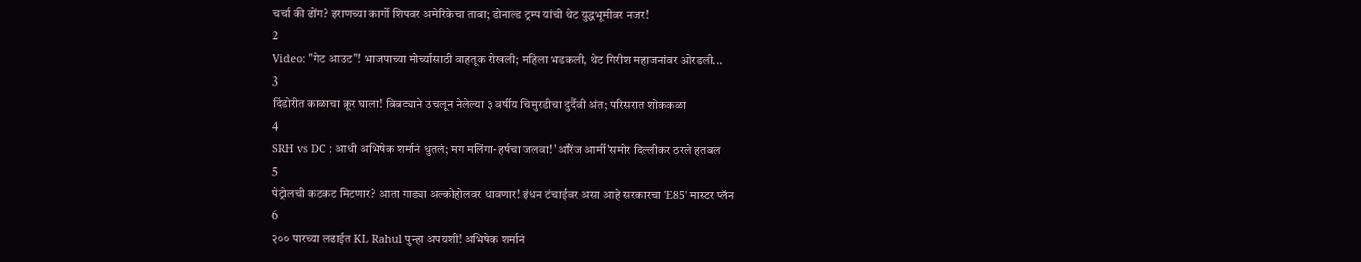चर्चा की ढोंग? इराणच्या कार्गो शिपवर अमेरिकेचा ताबा; डोनाल्ड ट्रम्प यांची थेट युद्धभूमीवर नजर!
2
Video: "गेट आउट"! भाजपाच्या मोर्च्यासाठी वाहतूक रोखली; महिला भडकली, थेट गिरीश महाजनांवर ओरडली...
3
दिंडोरीत काळाचा क्रूर घाला! बिबट्याने उचलून नेलेल्या ३ वर्षीय चिमुरडीचा दुर्दैवी अंत; परिसरात शोककळा
4
SRH vs DC : आधी अभिषेक शर्मानं धुतलं; मग मलिंगा-हर्षचा जलवा! 'ऑरेंज आर्मी'समोर दिल्लीकर ठरले हतबल
5
पेट्रोलची कटकट मिटणार? आता गाड्या अल्कोहोलवर धावणार! इंधन टंचाईवर असा आहे सरकारचा 'E85' मास्टर प्लॅन
6
२०० पारच्या लढाईत KL Rahul पुन्हा अपयशी! अभिषेक शर्मानं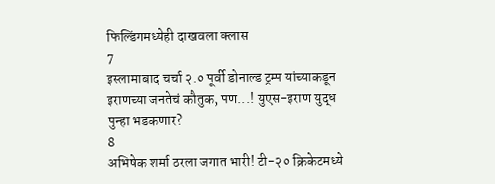फिल्डिंगमध्येही दाखवला क्लास
7
इस्लामाबाद चर्चा २.० पूर्वी डोनाल्ड ट्रम्प यांच्याकडून इराणच्या जनतेचं कौतुक, पण...! युएस-इराण युद्ध पुन्हा भडकणार?
8
अभिषेक शर्मा ठरला जगात भारी! टी-२० क्रिकेटमध्ये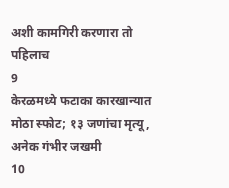अशी कामगिरी करणारा तो पहिलाच
9
केरळमध्ये फटाका कारखान्यात मोठा स्फोट; १३ जणांचा मृत्यू, अनेक गंभीर जखमी
10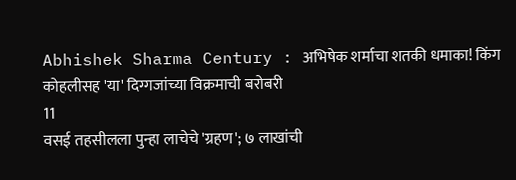Abhishek Sharma Century : अभिषेक शर्माचा शतकी धमाका! किंग कोहलीसह 'या' दिग्गजांच्या विक्रमाची बरोबरी
11
वसई तहसीलला पुन्हा लाचेचे 'ग्रहण'; ७ लाखांची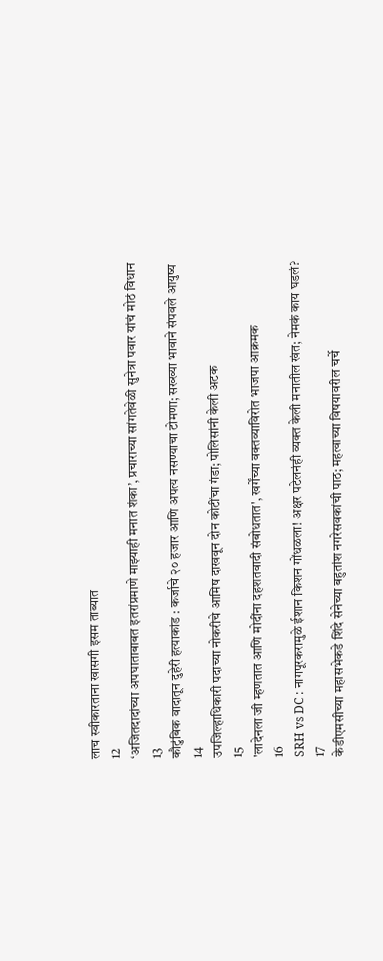लाच स्वीकारताना खासगी इसम ताब्यात
12
‘अजितदादांच्या अपघाताबाबत इतरांप्रमाणे माझ्याही मनात शंका’, प्रचाराच्या सांगतेवेळी सुनेत्रा पवार यांचं मोठं विधान
13
कौटुंबिक वादातून दुहेरी हत्याकांड : कर्जाचे २० हजार आणि अपत्य नसण्याचा टोमणा; सख्ख्या भावाने संपवले आयुष्य
14
उपजिल्हाधिकारी पदाच्या नोकरीचे आमिष दाखवून दोन कोटींचा गंडा; पोलिसांनी केली अटक
15
'लादेनला जी म्हणतात आणि मोदींना दहशतवादी संबोधतात', खर्गेंच्या वक्तव्याविरोत भाजपा आक्रमक
16
SRH vs DC : नागपूरकरामुळे ईशान किशन गोंधळला! अक्षर पटेलनंही व्यक्त केली मनातील खंत; नेमकं काय घडलं?
17
केडीएमसीच्या महासभेकडे शिंदे सेनेच्या बहुतांश नगरेसवकांची पाठ; महत्वाच्या विषयावरील चर्चे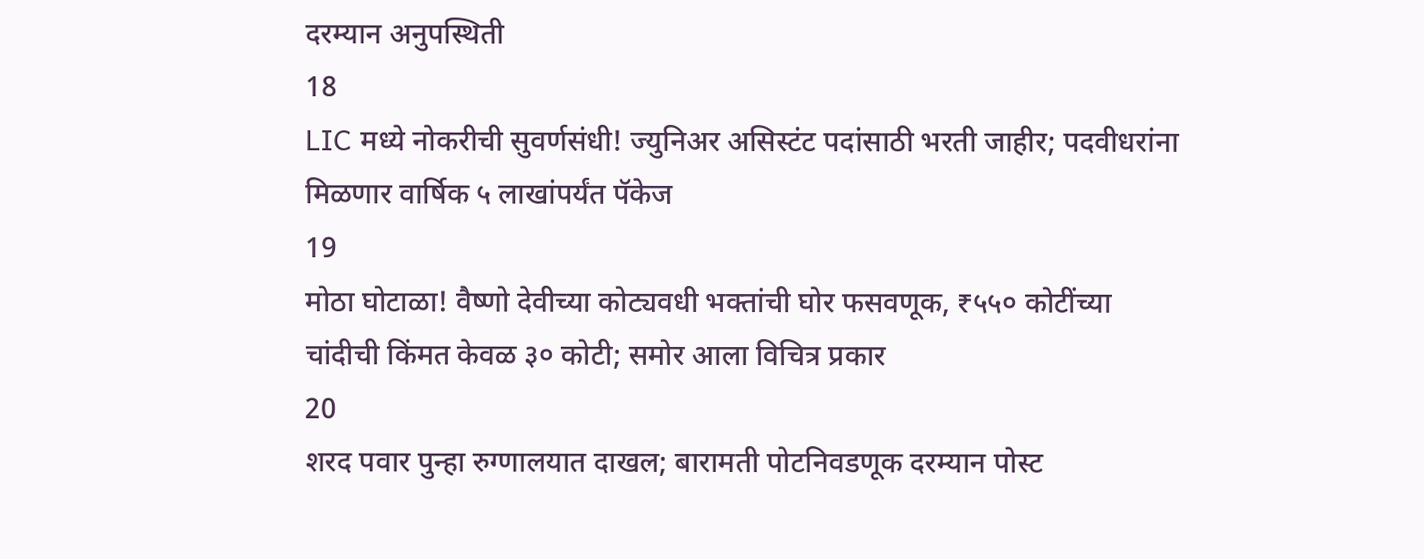दरम्यान अनुपस्थिती
18
LIC मध्ये नोकरीची सुवर्णसंधी! ज्युनिअर असिस्टंट पदांसाठी भरती जाहीर; पदवीधरांना मिळणार वार्षिक ५ लाखांपर्यंत पॅकेज
19
मोठा घोटाळा! वैष्णो देवीच्या कोट्यवधी भक्तांची घोर फसवणूक, ₹५५० कोटींच्या चांदीची किंमत केवळ ३० कोटी; समोर आला विचित्र प्रकार
20
शरद पवार पुन्हा रुग्णालयात दाखल; बारामती पोटनिवडणूक दरम्यान पोस्ट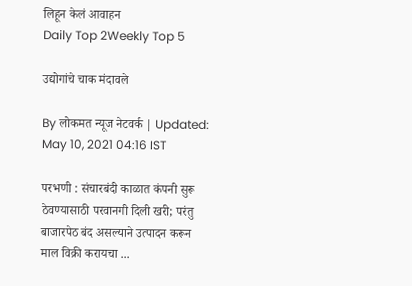लिहून केलं आवाहन
Daily Top 2Weekly Top 5

उद्योगांचे चाक मंदावले

By लोकमत न्यूज नेटवर्क | Updated: May 10, 2021 04:16 IST

परभणी : संचारबंदी काळात कंपनी सुरू ठेवण्यासाठी परवानगी दिली खरी; परंतु बाजारपेठ बंद असल्याने उत्पादन करून माल विक्री करायचा ...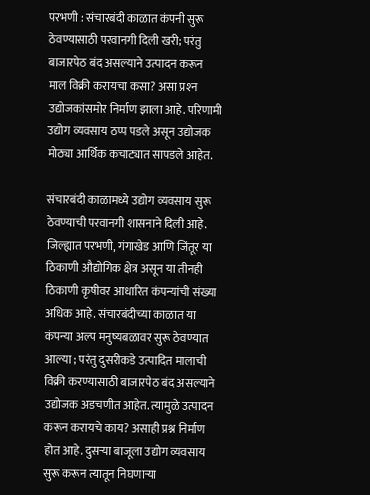परभणी : संचारबंदी काळात कंपनी सुरू ठेवण्यासाठी परवानगी दिली खरी; परंतु बाजारपेठ बंद असल्याने उत्पादन करून माल विक्री करायचा कसा? असा प्रश्‍न उद्योजकांसमोर निर्माण झाला आहे. परिणामी उद्योग व्यवसाय ठप्प पडले असून उद्योजक मोठ्या आर्थिक कचाट्यात सापडले आहेत.

संचारबंदी काळामध्ये उद्योग व्यवसाय सुरू ठेवण्याची परवानगी शासनाने दिली आहे. जिल्ह्यात परभणी, गंगाखेड आणि जिंतूर या ठिकाणी औद्योगिक क्षेत्र असून या तीनही ठिकाणी कृषीवर आधारित कंपन्यांची संख्या अधिक आहे. संचारबंदीच्या काळात या कंपन्या अल्प मनुष्यबळावर सुरू ठेवण्यात आल्या ; परंतु दुसरीकडे उत्पादित मालाची विक्री करण्यासाठी बाजारपेठ बंद असल्याने उद्योजक अडचणीत आहेत. त्यामुळे उत्पादन करून करायचे काय? असाही प्रश्न निर्माण होत आहे. दुसऱ्या बाजूला उद्योग व्यवसाय सुरू करून त्यातून निघणाऱ्या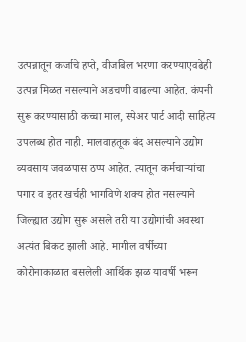उत्पन्नातून कर्जाचे हप्ते, वीजबिल भरणा करण्याएवढेही उत्पन्न मिळत नसल्याने अडचणी वाढल्या आहेत. कंपनी सुरू करण्यासाठी कच्चा माल, स्पेअर पार्ट आदी साहित्य उपलब्ध होत नाही. मालवाहतूक बंद असल्याने उद्योग व्यवसाय जवळपास ठप्प आहेत. त्यातून कर्मचाऱ्यांचा पगार व इतर खर्चही भागविणे शक्य होत नसल्याने जिल्ह्यात उद्योग सुरू असले तरी या उद्योगांची अवस्था अत्यंत बिकट झाली आहे. मागील वर्षीच्या कोरोनाकाळात बसलेली आर्थिक झळ यावर्षी भरून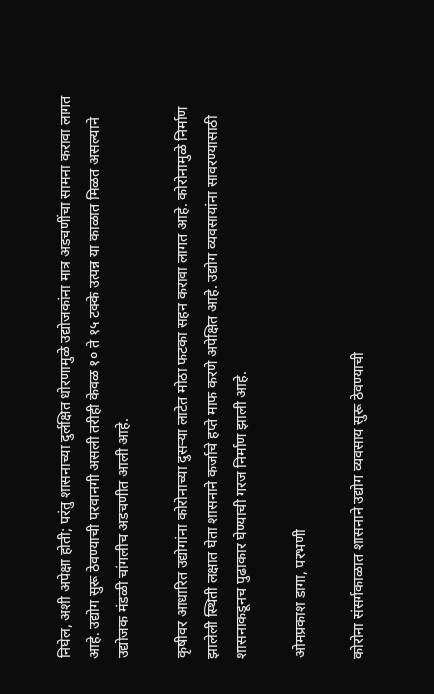निघेल, अशी अपेक्षा होती; परंतु शासनाच्या दुर्लक्षित धोरणामुळे उद्योजकांना मात्र अडचणींचा सामना करावा लागत आहे. उद्योग सुरू ठेवण्याची परवानगी असली तरीही केवळ १० ते १५ टक्के उत्पन्न या काळात मिळत असल्याने उद्योजक मंडळी चांगलीच अडचणीत आली आहे.

कृषीवर आधारित उद्योगांना कोरोनाच्या दुसऱ्या लाटेत मोठा फटका सहन करावा लागत आहे. कोरोनामुळे निर्माण झालेली स्थिती लक्षात घेता शासनाने कर्जाचे हप्ते माफ करणे अपेक्षित आहे. उद्योग व्यवसायांना सावरण्यासाठी शासनाकडूनच पुढाकार घेण्याची गरज निर्माण झाली आहे.

ओमप्रकाश डागा, परभणी

कोरोना संसर्गकाळात शासनाने उद्योग व्यवसाय सुरू ठेवण्याची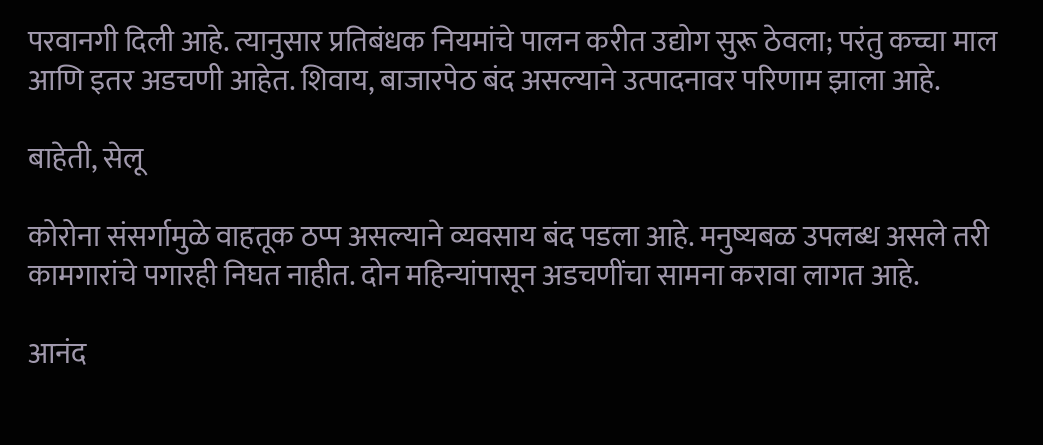परवानगी दिली आहे. त्यानुसार प्रतिबंधक नियमांचे पालन करीत उद्योग सुरू ठेवला; परंतु कच्चा माल आणि इतर अडचणी आहेत. शिवाय, बाजारपेठ बंद असल्याने उत्पादनावर परिणाम झाला आहे.

बाहेती, सेलू

कोरोना संसर्गामुळे वाहतूक ठप्प असल्याने व्यवसाय बंद पडला आहे. मनुष्यबळ उपलब्ध असले तरी कामगारांचे पगारही निघत नाहीत. दोन महिन्यांपासून अडचणींचा सामना करावा लागत आहे.

आनंद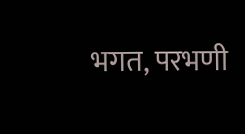भगत, परभणी